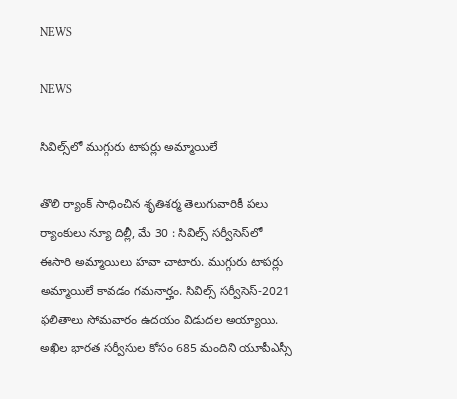NEWS

NEWS

సివిల్స్‌లో ముగ్గురు టాపర్లు అమ్మాయిలే

తొలి ర్యాంక్‌ ‌సాధించిన శృతిశర్మ తెలుగువారికీ పలు ర్యాంకులు న్యూ దిల్లీ, మే 30 : సివిల్స్ ‌సర్వీసెస్‌లో ఈసారి అమ్మాయిలు హవా చాటారు. ముగ్గురు టాపర్లు అమ్మాయిలే కావడం గమనార్హం. సివిల్స్ ‌సర్వీసెస్‌-2021 ఫలితాలు సోమవారం ఉదయం విడుదల అయ్యాయి. అఖిల భారత సర్వీసుల కోసం 685 మందిని యూపీఎస్సీ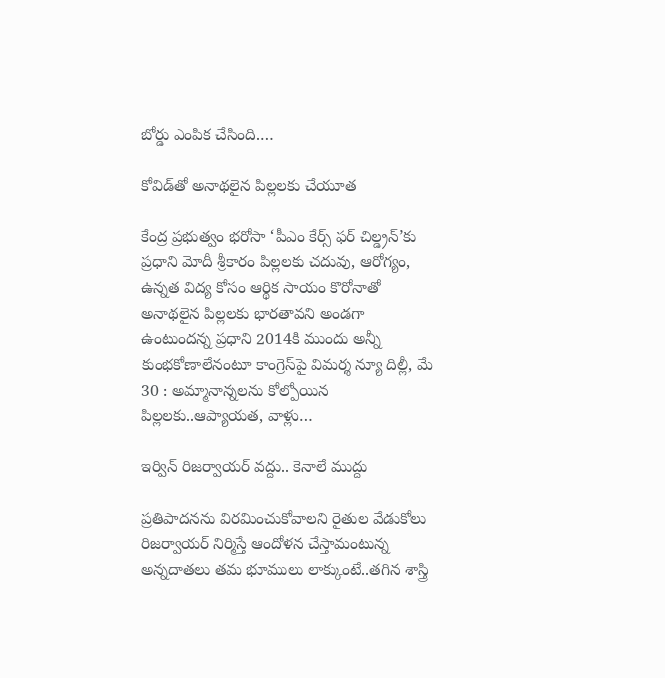బోర్డు ఎంపిక చేసింది.…

కోవిడ్‌తో అనాథలైన పిల్లలకు చేయూత

కేంద్ర ప్రభుత్వం భరోసా ‘పీఎం కేర్స్ ‌ఫర్‌ ‌చిల్డ్రన్‌’కు ప్రధాని మోదీ శ్రీకారం పిల్లలకు చదువు, ఆరోగ్యం, ఉన్నత విద్య కోసం ఆర్థిక సాయం కొరోనాతో అనాథలైన పిల్లలకు భారతావని అండగా ఉంటుందన్న ప్రధాని 2014కి ముందు అన్నీ కుంభకోణాలేనంటూ కాంగ్రెస్‌పై విమర్శ న్యూ దిల్లీ, మే 30 : అమ్మానాన్నలను కోల్పోయిన పిల్లలకు..ఆప్యాయత, వాళ్లు…

ఇర్విన్‌ ‌రిజర్వాయర్‌ ‌వద్దు.. కెనాలే ముద్దు

ప్రతిపాదనను విరమించుకోవాలని రైతుల వేడుకోలు రిజర్వాయర్‌ ‌నిర్మిస్తే ఆందోళన చేస్తామంటున్న అన్నదాతలు తమ భూములు లాక్కుంటే..తగిన శాస్త్రి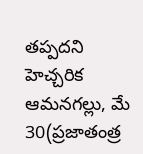తప్పదని హెచ్చరిక ఆమనగల్లు, మే 30(ప్రజాతంత్ర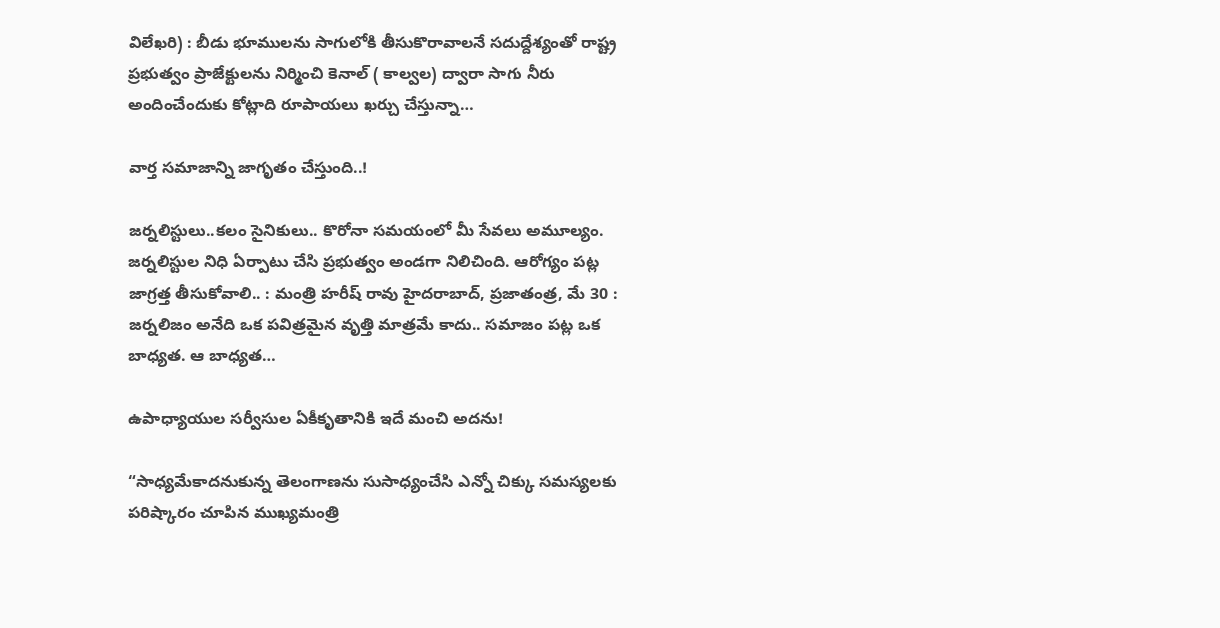విలేఖరి) : బీడు భూములను సాగులోకి తీసుకొరావాలనే సదుద్దేశ్యంతో రాష్ట్ర ప్రభుత్వం ప్రాజేక్టులను నిర్మించి కెనాల్‌ ( కాల్వల) ద్వారా సాగు నీరు అందించేందుకు కోట్లాది రూపాయలు ఖర్చు చేస్తున్నా…

వార్త సమాజాన్ని జాగృతం చేస్తుంది..!

జర్నలిస్టులు..కలం సైనికులు.. కొరోనా సమయంలో మీ సేవలు అమూల్యం. జర్నలిస్టుల నిధి ఏర్పాటు చేసి ప్రభుత్వం అండగా నిలిచింది. ఆరోగ్యం పట్ల జాగ్రత్త తీసుకోవాలి.. : మంత్రి హరీష్‌ ‌రావు హైదరాబాద్‌, ప్రజాతంత్ర, మే 30 : జర్నలిజం అనేది ఒక పవిత్రమైన వృత్తి మాత్రమే కాదు.. సమాజం పట్ల ఒక బాధ్యత. ఆ బాధ్యత…

ఉపాధ్యాయుల సర్వీసుల ఏకీకృతానికి ఇదే మంచి అదను!

“సాధ్యమేకాదనుకున్న తెలంగాణను సుసాధ్యంచేసి ఎన్నో చిక్కు సమస్యలకు పరిష్కారం చూపిన ముఖ్యమంత్రి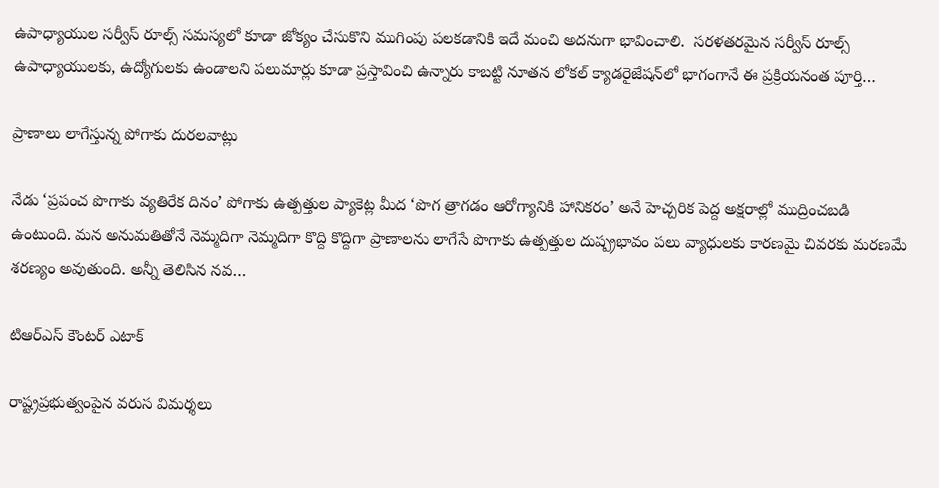ఉపాధ్యాయుల సర్వీస్‌ ‌రూల్స్ ‌సమస్యలో కూడా జోక్యం చేసుకొని ముగింపు పలకడానికి ఇదే మంచి అదనుగా భావించాలి.  సరళతరమైన సర్వీస్‌ ‌రూల్స్ ఉపాధ్యాయులకు, ఉద్యోగులకు ఉండాలని పలుమార్లు కూడా ప్రస్తావించి ఉన్నారు కాబట్టి నూతన లోకల్‌ ‌క్యాడరైజేషన్‌లో భాగంగానే ఈ ప్రక్రియనంత పూర్తి…

ప్రాణాలు లాగేస్తున్న పోగాకు దురలవాట్లు

నేడు ‘ప్రపంచ పొగాకు వ్యతిరేక దినం’ పోగాకు ఉత్పత్తుల ప్యాకెట్ల మీద ‘పొగ త్రాగడం ఆరోగ్యానికి హానికరం’ అనే హెచ్చరిక పెద్ద అక్షరాల్లో ముద్రించబడి ఉంటుంది. మన అనుమతితోనే నెమ్మదిగా నెమ్మదిగా కొద్ది కొద్దిగా ప్రాణాలను లాగేసే పొగాకు ఉత్పత్తుల దుష్ప్రభావం పలు వ్యాధులకు కారణమై చివరకు మరణమే శరణ్యం అవుతుంది. అన్నీ తెలిసిన నవ…

టిఆర్‌ఎస్‌ ‌కౌంటర్‌ ఎటాక్‌ ‌

రాష్ట్రప్రభుత్వంపైన వరుస విమర్శలు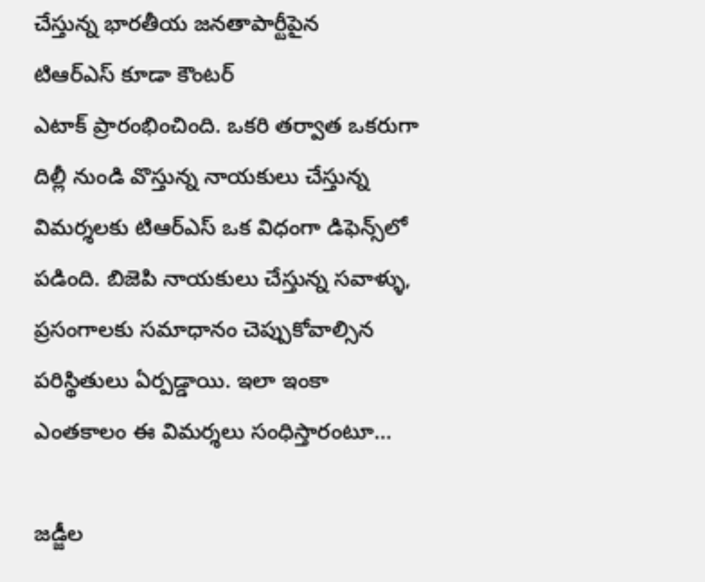చేస్తున్న భారతీయ జనతాపార్టీపైన టిఆర్‌ఎస్‌ ‌కూడా కౌంటర్‌ ఎటాక్‌ ‌ప్రారంభించింది. ఒకరి తర్వాత ఒకరుగా దిల్లీ నుండి వొస్తున్న నాయకులు చేస్తున్న విమర్శలకు టిఆర్‌ఎస్‌ ఒక విధంగా డిఫెన్స్‌లో పడింది. బిజెపి నాయకులు చేస్తున్న సవాళ్ళు, ప్రసంగాలకు సమాధానం చెప్పుకోవాల్సిన పరిస్థితులు ఏర్పడ్డాయి. ఇలా ఇంకా ఎంతకాలం ఈ విమర్శలు సంధిస్తారంటూ…

జడ్జీల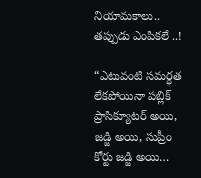నియామకాలు.. తప్పుడు ఎంపికలే ..!

“ఎటువంటి సమర్ధత లేకపోయినా పబ్లిక్‌ ప్రాసిక్యూటర్‌ అయి, జడ్జి అయి, సుప్రీం కోర్టు జడ్జి అయి…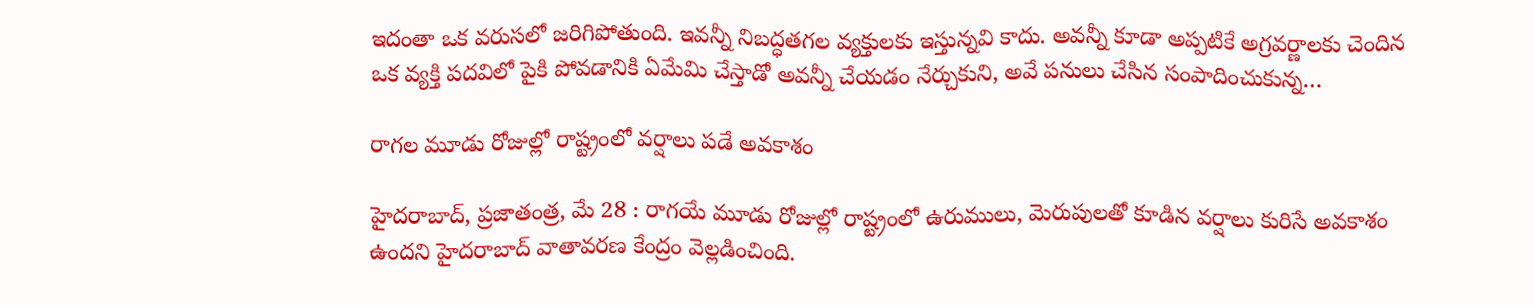ఇదంతా ఒక వరుసలో జరిగిపోతుంది. ఇవన్నీ నిబద్ధతగల వ్యక్తులకు ఇస్తున్నవి కాదు. అవన్నీ కూడా అప్పటికే అగ్రవర్ణాలకు చెందిన ఒక వ్యక్తి పదవిలో పైకి పోవడానికి ఏమేమి చేస్తాడో అవన్నీ చేయడం నేర్చుకుని, అవే పనులు చేసిన సంపాదించుకున్న…

రాగల మూడు రోజుల్లో రాష్ట్రంలో వర్షాలు పడే అవకాశం

హైదరాబాద్‌, ప్రజాతంత్ర, మే 28 : రాగయే మూడు రోజుల్లో రాష్ట్రంలో ఉరుములు, మెరుపులతో కూడిన వర్షాలు కురిసే అవకాశం ఉందని హైదరాబాద్‌ ‌వాతావరణ కేంద్రం వెల్లడించింది.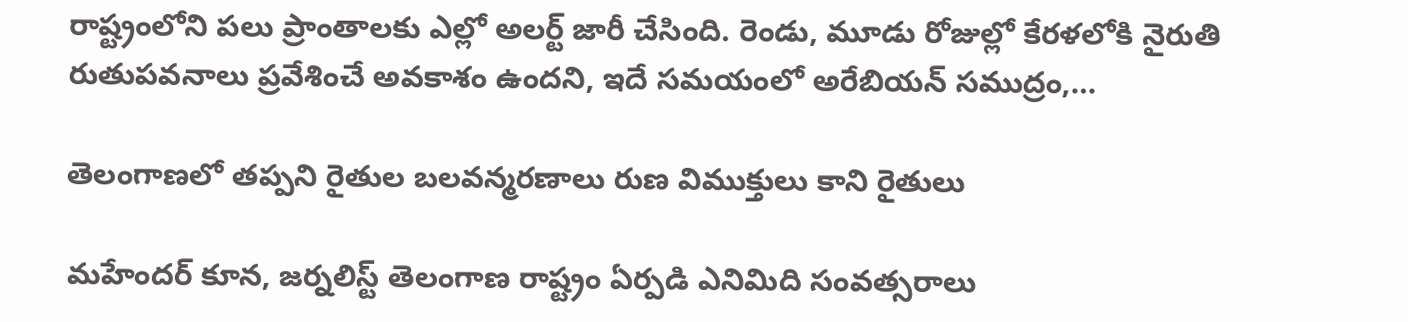రాష్ట్రంలోని పలు ప్రాంతాలకు ఎల్లో అలర్ట్ ‌జారీ చేసింది. రెండు, మూడు రోజుల్లో కేరళలోకి నైరుతి రుతుపవనాలు ప్రవేశించే అవకాశం ఉందని, ఇదే సమయంలో అరేబియన్‌ ‌సముద్రం,…

తెలంగాణలో తప్పని రైతుల బలవన్మరణాలు రుణ విముక్తులు కాని రైతులు

మహేందర్‌ ‌కూన, జర్నలిస్ట్ ‌తెలంగాణ రాష్ట్రం ఏర్పడి ఎనిమిది సంవత్సరాలు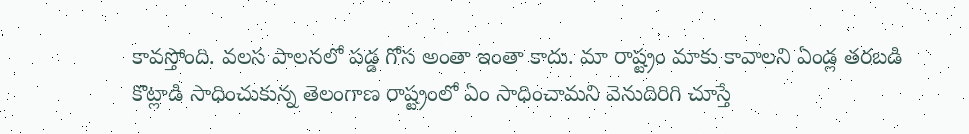కావస్తోంది. వలస పాలనలో పడ్డ గోస అంతా ఇంతా కాదు. మా రాష్ట్రం మాకు కావాలని ఏండ్ల తరబడి కొట్లాడి సాధించుకున్న తెలంగాణ రాష్ట్రంలో ఏం సాధించామని వెనుదిరిగి చూస్తే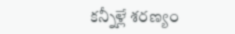కన్నీళ్లే శరణ్యం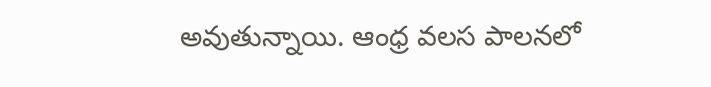అవుతున్నాయి. ఆంధ్ర వలస పాలనలో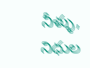నీళ్ళు, నిధుల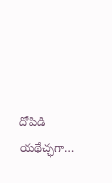దోపిడి యథేచ్ఛగా…